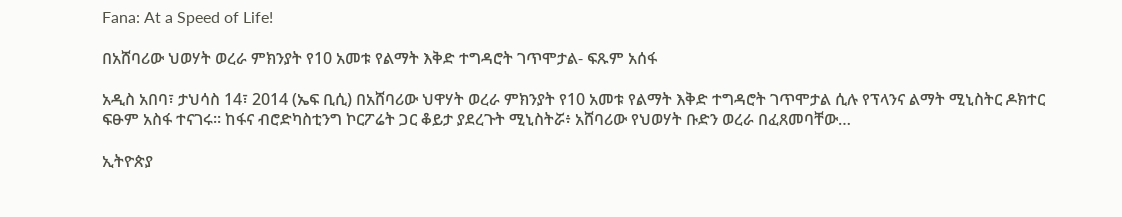Fana: At a Speed of Life!

በአሸባሪው ህወሃት ወረራ ምክንያት የ10 አመቱ የልማት እቅድ ተግዳሮት ገጥሞታል- ፍጹም አሰፋ

አዲስ አበባ፣ ታህሳስ 14፣ 2014 (ኤፍ ቢሲ) በአሸባሪው ህዋሃት ወረራ ምክንያት የ10 አመቱ የልማት እቅድ ተግዳሮት ገጥሞታል ሲሉ የፕላንና ልማት ሚኒስትር ዶክተር ፍፁም አስፋ ተናገሩ። ከፋና ብሮድካስቲንግ ኮርፖሬት ጋር ቆይታ ያደረጉት ሚኒስትሯ፥ አሸባሪው የህወሃት ቡድን ወረራ በፈጸመባቸው…

ኢትዮጵያ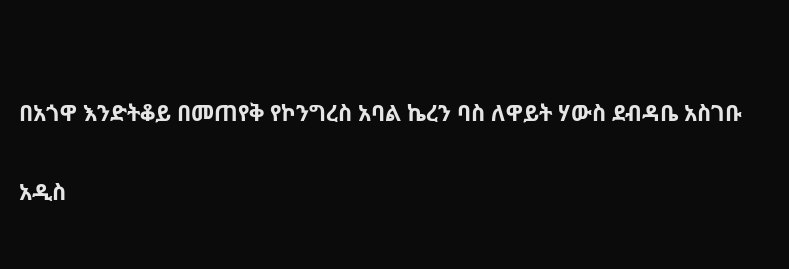በአጎዋ እንድትቆይ በመጠየቅ የኮንግረስ አባል ኬረን ባስ ለዋይት ሃውስ ደብዳቤ አስገቡ

አዲስ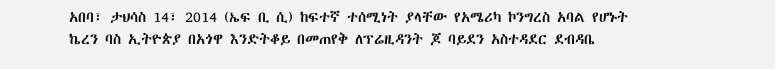አበባ፣ ታህሳስ 14፣ 2014 (ኤፍ ቢ ሲ) ከፍተኛ ተሰሚነት ያላቸው የአሜሪካ ኮንግረስ አባል የሆኑት ኬረን ባስ ኢትዮጵያ በአጎዋ እንድትቆይ በመጠየቅ ለፕሬዚዳንት ጆ ባይደን አስተዳደር ደብዳቤ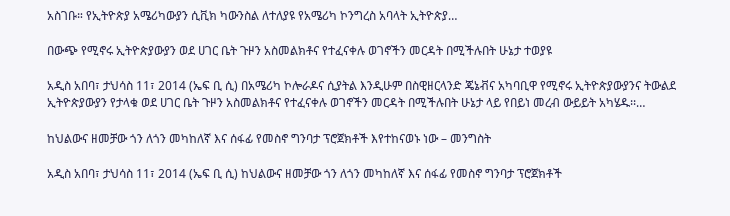አስገቡ። የኢትዮጵያ አሜሪካውያን ሲቪክ ካውንስል ለተለያዩ የአሜሪካ ኮንግረስ አባላት ኢትዮጵያ…

በውጭ የሚኖሩ ኢትዮጵያውያን ወደ ሀገር ቤት ጉዞን አስመልክቶና የተፈናቀሉ ወገኖችን መርዳት በሚችሉበት ሁኔታ ተወያዩ

አዲስ አበባ፣ ታህሳስ 11፣ 2014 (ኤፍ ቢ ሲ) በአሜሪካ ኮሎራዶና ሲያትል እንዲሁም በስዊዘርላንድ ጄኔቭና አካባቢዋ የሚኖሩ ኢትዮጵያውያንና ትውልደ ኢትዮጵያውያን የታላቁ ወደ ሀገር ቤት ጉዞን አስመልክቶና የተፈናቀሉ ወገኖችን መርዳት በሚችሉበት ሁኔታ ላይ የበይነ መረብ ውይይት አካሄዱ፡፡…

ከህልውና ዘመቻው ጎን ለጎን መካከለኛ እና ሰፋፊ የመስኖ ግንባታ ፕሮጀክቶች እየተከናወኑ ነው – መንግስት

አዲስ አበባ፣ ታህሳስ 11፣ 2014 (ኤፍ ቢ ሲ) ከህልውና ዘመቻው ጎን ለጎን መካከለኛ እና ሰፋፊ የመስኖ ግንባታ ፕሮጀክቶች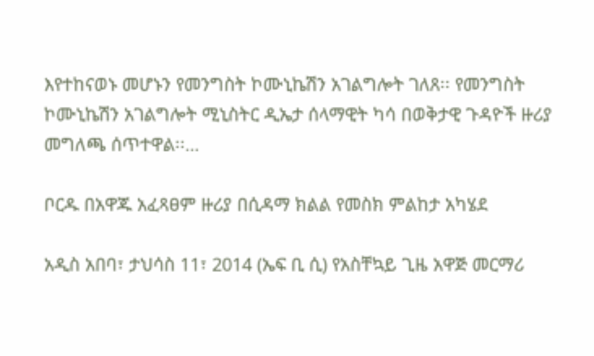እየተከናወኑ መሆኑን የመንግስት ኮሙኒኬሽን አገልግሎት ገለጸ፡፡ የመንግስት ኮሙኒኬሽን አገልግሎት ሚኒስትር ዲኤታ ሰላማዊት ካሳ በወቅታዊ ጉዳዮች ዙሪያ መግለጫ ሰጥተዋል፡፡…

ቦርዱ በአዋጁ አፈጻፀም ዙሪያ በሲዳማ ክልል የመስክ ምልከታ አካሄደ

አዲስ አበባ፣ ታህሳስ 11፣ 2014 (ኤፍ ቢ ሲ) የአስቸኳይ ጊዜ አዋጅ መርማሪ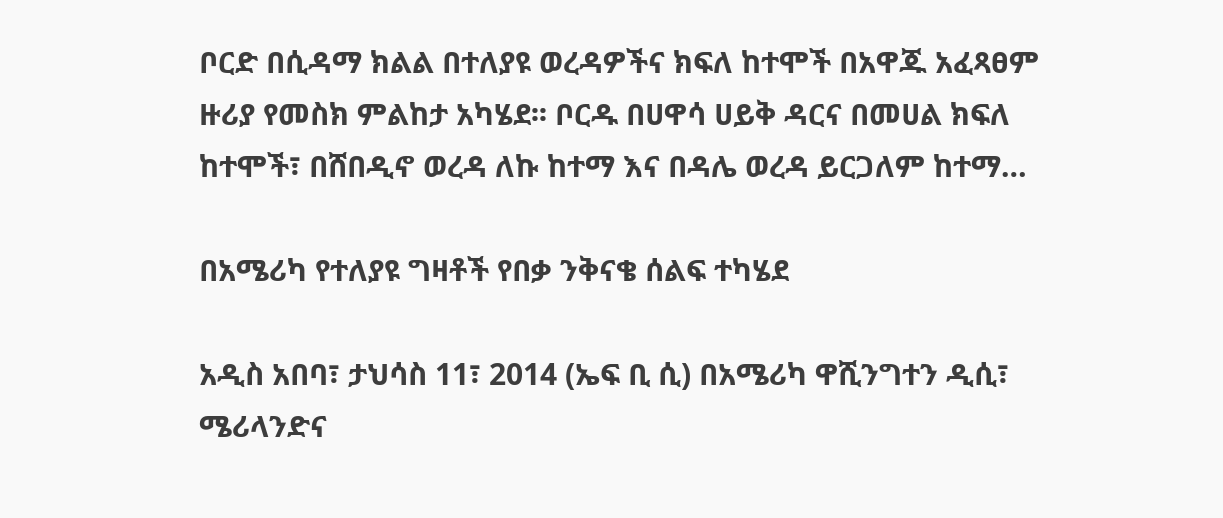ቦርድ በሲዳማ ክልል በተለያዩ ወረዳዎችና ክፍለ ከተሞች በአዋጁ አፈጻፀም ዙሪያ የመስክ ምልከታ አካሄደ፡፡ ቦርዱ በሀዋሳ ሀይቅ ዳርና በመሀል ክፍለ ከተሞች፣ በሸበዲኖ ወረዳ ለኩ ከተማ እና በዳሌ ወረዳ ይርጋለም ከተማ…

በአሜሪካ የተለያዩ ግዛቶች የበቃ ንቅናቄ ሰልፍ ተካሄደ

አዲስ አበባ፣ ታህሳስ 11፣ 2014 (ኤፍ ቢ ሲ) በአሜሪካ ዋሺንግተን ዲሲ፣ ሜሪላንድና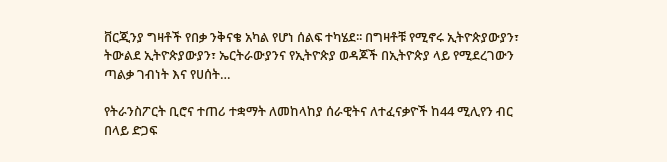ቨርጂንያ ግዛቶች የበቃ ንቅናቄ አካል የሆነ ሰልፍ ተካሄደ፡፡ በግዛቶቹ የሚኖሩ ኢትዮጵያውያን፣ ትውልደ ኢትዮጵያውያን፣ ኤርትራውያንና የኢትዮጵያ ወዳጆች በኢትዮጵያ ላይ የሚደረገውን ጣልቃ ገብነት እና የሀሰት…

የትራንስፖርት ቢሮና ተጠሪ ተቋማት ለመከላከያ ሰራዊትና ለተፈናቃዮች ከ44 ሚሊየን ብር በላይ ድጋፍ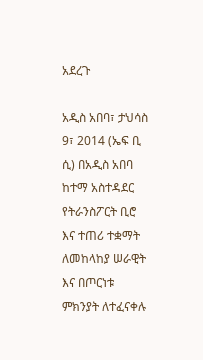አደረጉ

አዲስ አበባ፣ ታህሳስ 9፣ 2014 (ኤፍ ቢ ሲ) በአዲስ አበባ ከተማ አስተዳደር የትራንስፖርት ቢሮ እና ተጠሪ ተቋማት ለመከላከያ ሠራዊት እና በጦርነቱ ምክንያት ለተፈናቀሉ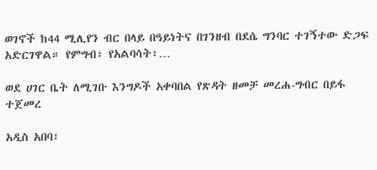ወገኖች ከ44 ሚሊየን ብር በላይ በዓይነትና በገንዘብ በደሴ ግንባር ተገኝተው ድጋፍ አድርገዋል። የምግብ፣ የአልባሳት፣…

ወደ ሀገር ቤት ለሚገቡ እንግዶች አቀባበል የጽዳት ዘመቻ መረሐ-ግብር በይፋ ተጀመረ

አዲስ አበባ፣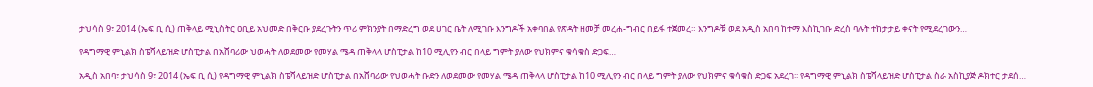ታህሳስ 9፣ 2014 (ኤፍ ቢ ሲ) ጠቅላይ ሚኒስትር ዐቢይ አህመድ በቅርቡ ያደረጉትን ጥሪ ምክንያት በማድረግ ወደ ሀገር ቤት ለሚገቡ እንግዶች አቀባበል የጽዳት ዘመቻ መረሐ-ግብር በይፋ ተጀመረ። እንግዶቹ ወደ አዲስ አበባ ከተማ እስኪገቡ ድረስ ባሉት ተከታታይ ቀናት የሚደረገውን…

የዳግማዊ ምኒልክ ስፔሻላይዝድ ሆስፒታል በአሸባሪው ህወሓት ለወደመው የመሃል ሜዳ ጠቅላላ ሆስፒታል ከ10 ሚሊየን ብር በላይ ግምት ያለው የህክምና ቁሳቁስ ድጋፍ…

አዲስ አበባ፣ ታህሳስ 9፣ 2014 (ኤፍ ቢ ሲ) የዳግማዊ ምኒልክ ስፔሻላይዝድ ሆስፒታል በአሸባሪው የህወሓት ቡድን ለወደመው የመሃል ሜዳ ጠቅላላ ሆስፒታል ከ10 ሚሊየን ብር በላይ ግምት ያለው የህክምና ቁሳቁስ ድጋፍ አደረገ፡፡ የዳግማዊ ምኒልክ ስፔሻላይዝድ ሆስፒታል ስራ አስኪያጅ ዶክተር ታደሰ…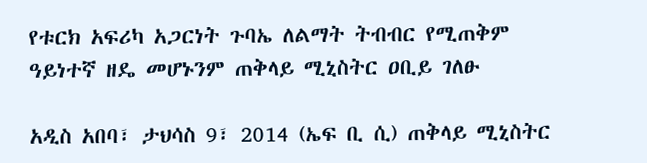የቱርክ አፍሪካ አጋርነት ጉባኤ ለልማት ትብብር የሚጠቅም ዓይነተኛ ዘዴ መሆኑንም ጠቅላይ ሚኒስትር ዐቢይ ገለፁ

አዲስ አበባ፣ ታህሳስ 9፣ 2014 (ኤፍ ቢ ሲ) ጠቅላይ ሚኒስትር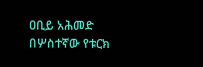ዐቢይ አሕመድ በሦስተኛው የቱርክ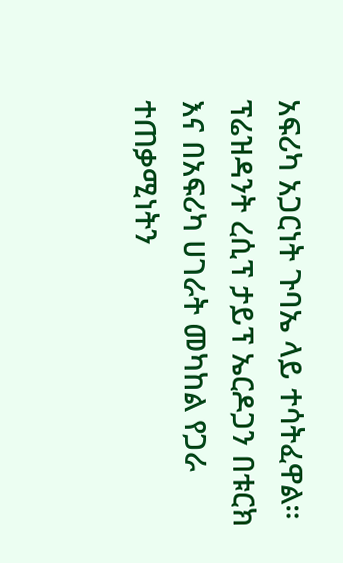አፍሪካ አጋርነት ጉባኤ ላይ ተሳትፈዋል። ፕሬዝዳንት ረሲፕ ታይፕ ኤርዶጋን በቱርክ እና በአፍሪካ ሀገራት መካከል የጋራ ተጠቃሚነትን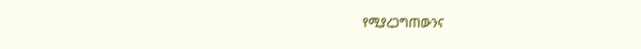የሚያረጋግጠውንና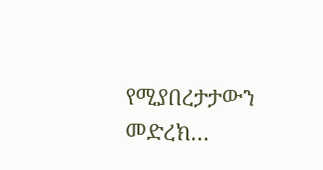የሚያበረታታውን መድረክ…